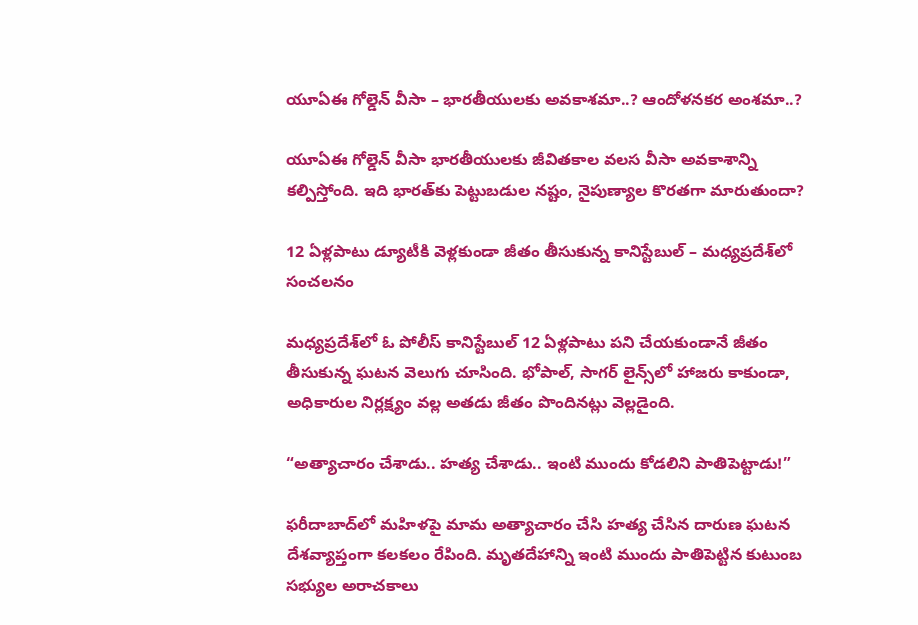యూఏఈ గోల్డెన్ వీసా – భారతీయులకు అవకాశమా..? ఆందోళనకర అంశమా..?

యూఏఈ గోల్డెన్ వీసా భారతీయులకు జీవితకాల వలస వీసా అవకాశాన్ని కల్పిస్తోంది. ఇది భారత్‌కు పెట్టుబడుల నష్టం, నైపుణ్యాల కొరతగా మారుతుందా?

12 ఏళ్లపాటు డ్యూటీకి వెళ్లకుండా జీతం తీసుకున్న కానిస్టేబుల్ – మధ్యప్రదేశ్‌లో సంచలనం

మధ్యప్రదేశ్‌లో ఓ పోలీస్ కానిస్టేబుల్ 12 ఏళ్లపాటు పని చేయకుండానే జీతం తీసుకున్న ఘటన వెలుగు చూసింది. భోపాల్, సాగర్ లైన్స్‌లో హాజరు కాకుండా, అధికారుల నిర్లక్ష్యం వల్ల అతడు జీతం పొందినట్లు వెల్లడైంది.

“అత్యాచారం చేశాడు.. హత్య చేశాడు.. ఇంటి ముందు కోడలిని పాతిపెట్టాడు!”

ఫరీదాబాద్‌లో మహిళపై మామ అత్యాచారం చేసి హత్య చేసిన దారుణ ఘటన దేశవ్యాప్తంగా కలకలం రేపింది. మృతదేహాన్ని ఇంటి ముందు పాతిపెట్టిన కుటుంబ సభ్యుల అరాచకాలు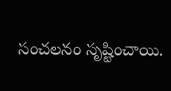సంచలనం సృష్టించాయి.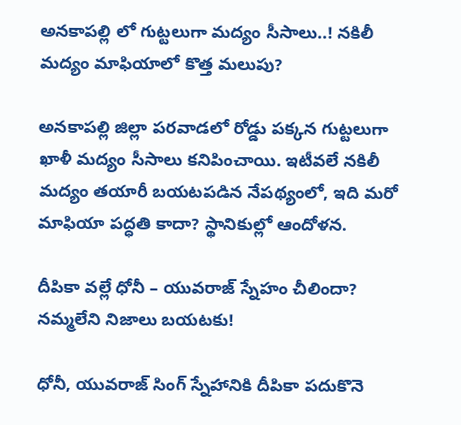అనకాపల్లి లో గుట్టలుగా మద్యం సీసాలు..! నకిలీ మద్యం మాఫియాలో కొత్త మలుపు?

అనకాపల్లి జిల్లా పరవాడలో రోడ్డు పక్కన గుట్టలుగా ఖాళీ మద్యం సీసాలు కనిపించాయి. ఇటీవలే నకిలీ మద్యం తయారీ బయటపడిన నేపథ్యంలో, ఇది మరో మాఫియా పద్ధతి కాదా? స్థానికుల్లో ఆందోళన.

దీపికా వల్లే ధోనీ – యువరాజ్ స్నేహం చీలిందా? నమ్మలేని నిజాలు బయటకు!

ధోనీ, యువరాజ్ సింగ్ స్నేహానికి దీపికా పదుకొనె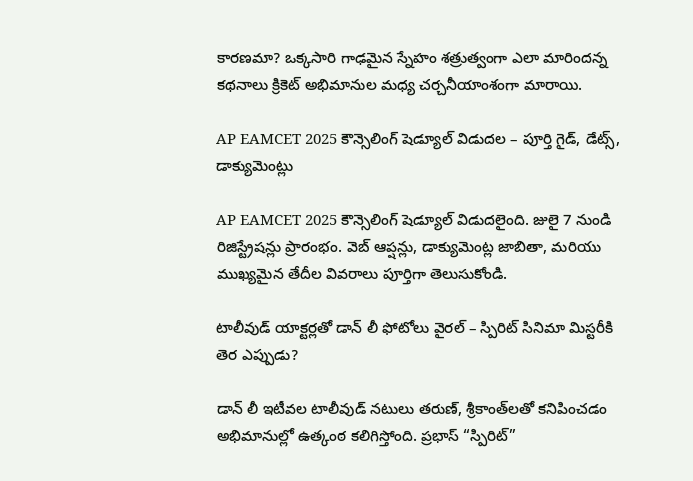కారణమా? ఒక్కసారి గాఢమైన స్నేహం శత్రుత్వంగా ఎలా మారిందన్న కథనాలు క్రికెట్ అభిమానుల మధ్య చర్చనీయాంశంగా మారాయి.

AP EAMCET 2025 కౌన్సెలింగ్ షెడ్యూల్ విడుదల – పూర్తి గైడ్, డేట్స్, డాక్యుమెంట్లు

AP EAMCET 2025 కౌన్సెలింగ్ షెడ్యూల్ విడుదలైంది. జులై 7 నుండి రిజిస్ట్రేషన్లు ప్రారంభం. వెబ్ ఆప్షన్లు, డాక్యుమెంట్ల జాబితా, మరియు ముఖ్యమైన తేదీల వివరాలు పూర్తిగా తెలుసుకోండి.

టాలీవుడ్ యాక్టర్లతో డాన్ లీ ఫోటోలు వైరల్ – స్పిరిట్ సినిమా మిస్టరీకి తెర ఎప్పుడు?

డాన్ లీ ఇటీవల టాలీవుడ్ నటులు తరుణ్, శ్రీకాంత్‌లతో కనిపించడం అభిమానుల్లో ఉత్కంఠ కలిగిస్తోంది. ప్రభాస్ “స్పిరిట్”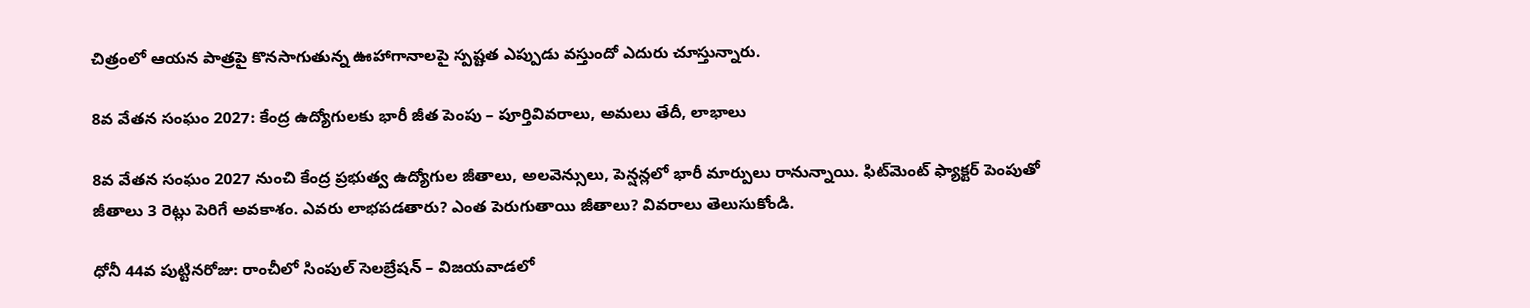చిత్రంలో ఆయన పాత్రపై కొనసాగుతున్న ఊహాగానాలపై స్పష్టత ఎప్పుడు వస్తుందో ఎదురు చూస్తున్నారు.

8వ వేతన సంఘం 2027: కేంద్ర ఉద్యోగులకు భారీ జీత పెంపు – పూర్తివివరాలు, అమలు తేదీ, లాభాలు

8వ వేతన సంఘం 2027 నుంచి కేంద్ర ప్రభుత్వ ఉద్యోగుల జీతాలు, అలవెన్సులు, పెన్షన్లలో భారీ మార్పులు రానున్నాయి. ఫిట్‌మెంట్ ఫ్యాక్టర్ పెంపుతో జీతాలు 3 రెట్లు పెరిగే అవకాశం. ఎవరు లాభపడతారు? ఎంత పెరుగుతాయి జీతాలు? వివరాలు తెలుసుకోండి.

ధోనీ 44వ పుట్టినరోజు: రాంచీలో సింపుల్ సెలబ్రేషన్ – విజయవాడలో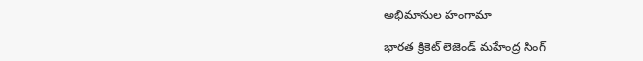అభిమానుల హంగామా

భారత క్రికెట్ లెజెండ్ మహేంద్ర సింగ్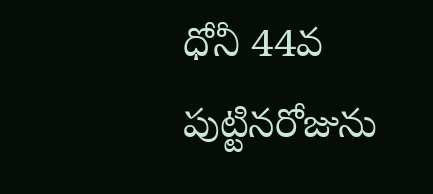ధోనీ 44వ పుట్టినరోజును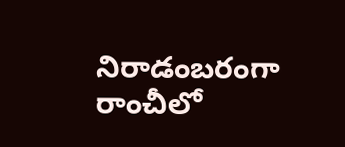నిరాడంబరంగా రాంచీలో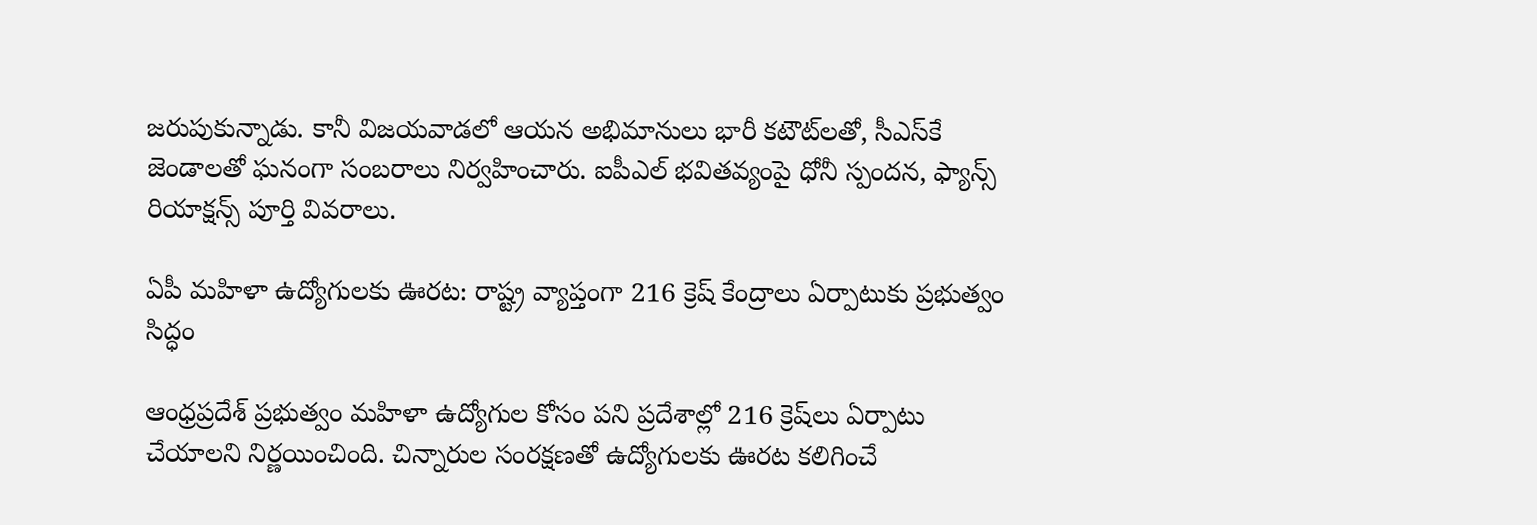జరుపుకున్నాడు. కానీ విజయవాడలో ఆయన అభిమానులు భారీ కటౌట్‌లతో, సీఎస్‌కే జెండాలతో ఘనంగా సంబరాలు నిర్వహించారు. ఐపీఎల్ భవితవ్యంపై ధోనీ స్పందన, ఫ్యాన్స్ రియాక్షన్స్ పూర్తి వివరాలు.

ఏపీ మహిళా ఉద్యోగులకు ఊరట: రాష్ట్ర వ్యాప్తంగా 216 క్రెష్ కేంద్రాలు ఏర్పాటుకు ప్రభుత్వం సిద్ధం

ఆంధ్రప్రదేశ్ ప్రభుత్వం మహిళా ఉద్యోగుల కోసం పని ప్రదేశాల్లో 216 క్రెష్‌లు ఏర్పాటు చేయాలని నిర్ణయించింది. చిన్నారుల సంరక్షణతో ఉద్యోగులకు ఊరట కలిగించే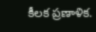కీలక ప్రణాళిక.